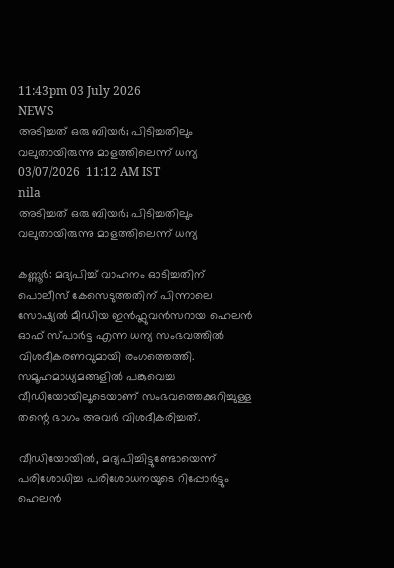11:43pm 03 July 2026
NEWS
അടിച്ചത് ഒരു ബിയർ; പിടിച്ചതിലും വലുതായിരുന്നു മാളത്തിലെന്ന് ധന്യ
03/07/2026  11:12 AM IST
nila
അടിച്ചത് ഒരു ബിയർ; പിടിച്ചതിലും വലുതായിരുന്നു മാളത്തിലെന്ന് ധന്യ

കണ്ണൂർ: മദ്യപിച്ച് വാഹനം ഓടിച്ചതിന് പൊലീസ് കേസെടുത്തതിന് പിന്നാലെ സോഷ്യൽ മീഡിയ ഇൻഫ്ലുവൻസറായ ഹെലൻ ഓഫ് സ്പാർട്ട എന്ന ധന്യ സംഭവത്തിൽ വിശദീകരണവുമായി രംഗത്തെത്തി. സമൂഹമാധ്യമങ്ങളിൽ പങ്കുവെച്ച വീഡിയോയിലൂടെയാണ് സംഭവത്തെക്കുറിച്ചുള്ള തന്റെ ഭാഗം അവർ വിശദീകരിച്ചത്.

വീഡിയോയിൽ, മദ്യപിച്ചിട്ടുണ്ടോയെന്ന് പരിശോധിച്ച പരിശോധനയുടെ റിപ്പോർട്ടും ഹെലൻ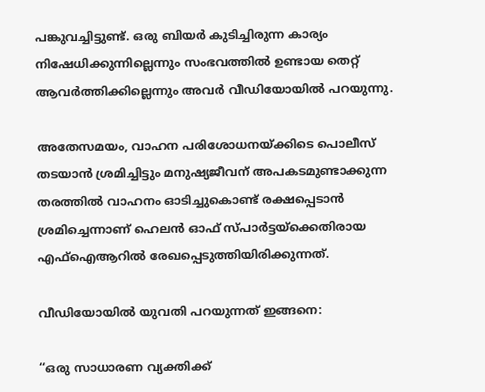പങ്കുവച്ചിട്ടുണ്ട്. ഒരു ബിയർ കുടിച്ചിരുന്ന കാര്യം നിഷേധിക്കുന്നില്ലെന്നും സംഭവത്തിൽ ഉണ്ടായ തെറ്റ് ആവർത്തിക്കില്ലെന്നും അവർ വീഡിയോയിൽ പറയുന്നു.

അതേസമയം, വാഹന പരിശോധനയ്ക്കിടെ പൊലീസ് തടയാൻ ശ്രമിച്ചിട്ടും മനുഷ്യജീവന് അപകടമുണ്ടാക്കുന്ന തരത്തിൽ വാഹനം ഓടിച്ചുകൊണ്ട് രക്ഷപ്പെടാൻ ശ്രമിച്ചെന്നാണ് ഹെലൻ ഓഫ് സ്പാർട്ടയ്ക്കെതിരായ എഫ്‌ഐആറിൽ രേഖപ്പെടുത്തിയിരിക്കുന്നത്.

വീഡിയോയിൽ യുവതി പറയുന്നത് ഇങ്ങനെ:

‘‘ഒരു സാധാരണ വ്യക്തിക്ക്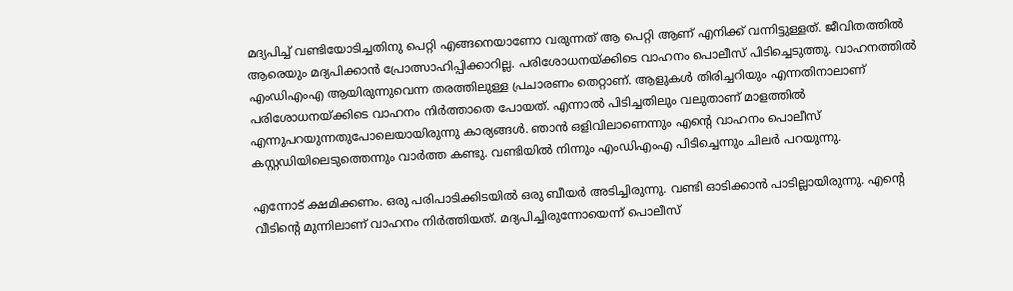മദ്യപിച്ച് വണ്ടിയോടിച്ചതിനു പെറ്റി എങ്ങനെയാണോ വരുന്നത് ആ പെറ്റി ആണ് എനിക്ക് വന്നിട്ടുള്ളത്. ജീവിതത്തിൽ ആരെയും മദ്യപിക്കാൻ പ്രോത്സാഹിപ്പിക്കാറില്ല. പരിശോധനയ്ക്കിടെ വാഹനം പൊലീസ് പിടിച്ചെടുത്തു. വാഹനത്തിൽ എംഡിഎംഎ ആയിരുന്നുവെന്ന തരത്തിലുള്ള പ്രചാരണം തെറ്റാണ്. ആളുകൾ തിരിച്ചറിയും എന്നതിനാലാണ് പരിശോധനയ്ക്കിടെ വാഹനം നിർത്താതെ പോയത്. എന്നാൽ പിടിച്ചതിലും വലുതാണ് മാളത്തിൽ എന്നുപറയുന്നതുപോലെയായിരുന്നു കാര്യങ്ങൾ. ഞാൻ ഒളിവിലാണെന്നും എന്റെ വാഹനം പൊലീസ് കസ്റ്റഡിയിലെടുത്തെന്നും വാർത്ത കണ്ടു. വണ്ടിയിൽ നിന്നും എംഡിഎംഎ പിടിച്ചെന്നും ചിലർ പറയുന്നു.

എന്നോട് ക്ഷമിക്കണം. ഒരു പരിപാടിക്കിടയിൽ ഒരു ബീയർ അടിച്ചിരുന്നു. വണ്ടി ഓടിക്കാൻ പാടില്ലായിരുന്നു. എന്റെ വീടിന്റെ മുന്നിലാണ് വാഹനം നിർത്തിയത്. മദ്യപിച്ചിരുന്നോയെന്ന് പൊലീസ്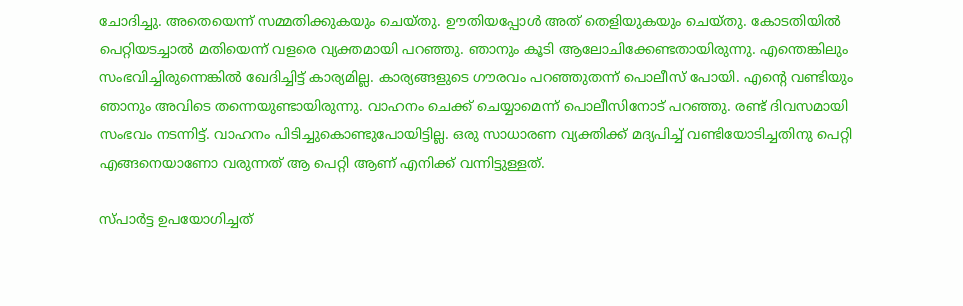ചോദിച്ചു. അതെയെന്ന് സമ്മതിക്കുകയും ചെയ്തു. ഊതിയപ്പോൾ അത് തെളിയുകയും ചെയ്തു. കോടതിയിൽ പെറ്റിയടച്ചാൽ മതിയെന്ന് വളരെ വ്യക്തമായി പറഞ്ഞു. ഞാനും കൂടി ആലോചിക്കേണ്ടതായിരുന്നു. എന്തെങ്കിലും സംഭവിച്ചിരുന്നെങ്കിൽ ഖേദിച്ചിട്ട് കാര്യമില്ല. കാര്യങ്ങളുടെ ഗൗരവം പറഞ്ഞുതന്ന് പൊലീസ് പോയി. എന്റെ വണ്ടിയും ഞാനും അവിടെ തന്നെയുണ്ടായിരുന്നു. വാഹനം ചെക്ക് ചെയ്യാമെന്ന് പൊലീസിനോട് പറഞ്ഞു. രണ്ട് ദിവസമായി സംഭവം നടന്നിട്ട്. വാഹനം പിടിച്ചുകൊണ്ടുപോയിട്ടില്ല. ഒരു സാധാരണ വ്യക്തിക്ക് മദ്യപിച്ച് വണ്ടിയോടിച്ചതിനു പെറ്റി എങ്ങനെയാണോ വരുന്നത് ആ പെറ്റി ആണ് എനിക്ക് വന്നിട്ടുള്ളത്.

സ്പാർട്ട ഉപയോഗിച്ചത്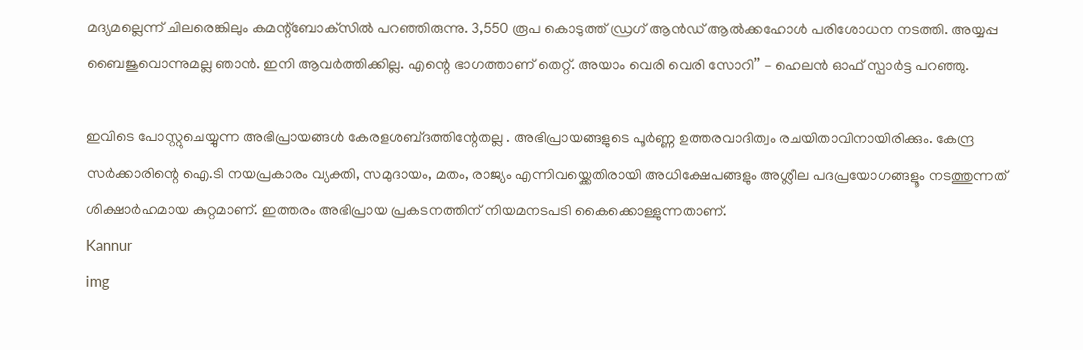മദ്യമല്ലെന്ന് ചിലരെങ്കിലും കമന്റ്‌ബോക്‌സിൽ പറഞ്ഞിരുന്നു. 3,550 രൂപ കൊടുത്ത് ഡ്രഗ് ആൻഡ് ആൽക്കഹോൾ പരിശോധന നടത്തി. അയ്യപ്പ ബൈജുവൊന്നുമല്ല ഞാൻ. ഇനി ആവർത്തിക്കില്ല. എന്റെ ഭാഗത്താണ് തെറ്റ്. അയാം വെരി വെരി സോറി’’ – ഹെലൻ ഓഫ് സ്പാർട്ട പറഞ്ഞു.

ഇവിടെ പോസ്റ്റുചെയ്യുന്ന അഭിപ്രായങ്ങള്‍ കേരളശബ്‌ദത്തിന്റേതല്ല . അഭിപ്രായങ്ങളുടെ പൂര്‍ണ്ണ ഉത്തരവാദിത്വം രചയിതാവിനായിരിക്കും. കേന്ദ്ര സർക്കാരിന്റെ ഐ.ടി നയപ്രകാരം വ്യക്തി, സമുദായം, മതം, രാജ്യം എന്നിവയ്ക്കെതിരായി അധിക്ഷേപങ്ങളും അശ്ലീല പദപ്രയോഗങ്ങളൂം നടത്തുന്നത് ശിക്ഷാര്‍ഹമായ കുറ്റമാണ്. ഇത്തരം അഭിപ്രായ പ്രകടനത്തിന് നിയമനടപടി കൈക്കൊള്ളുന്നതാണ്.
Kannur
img